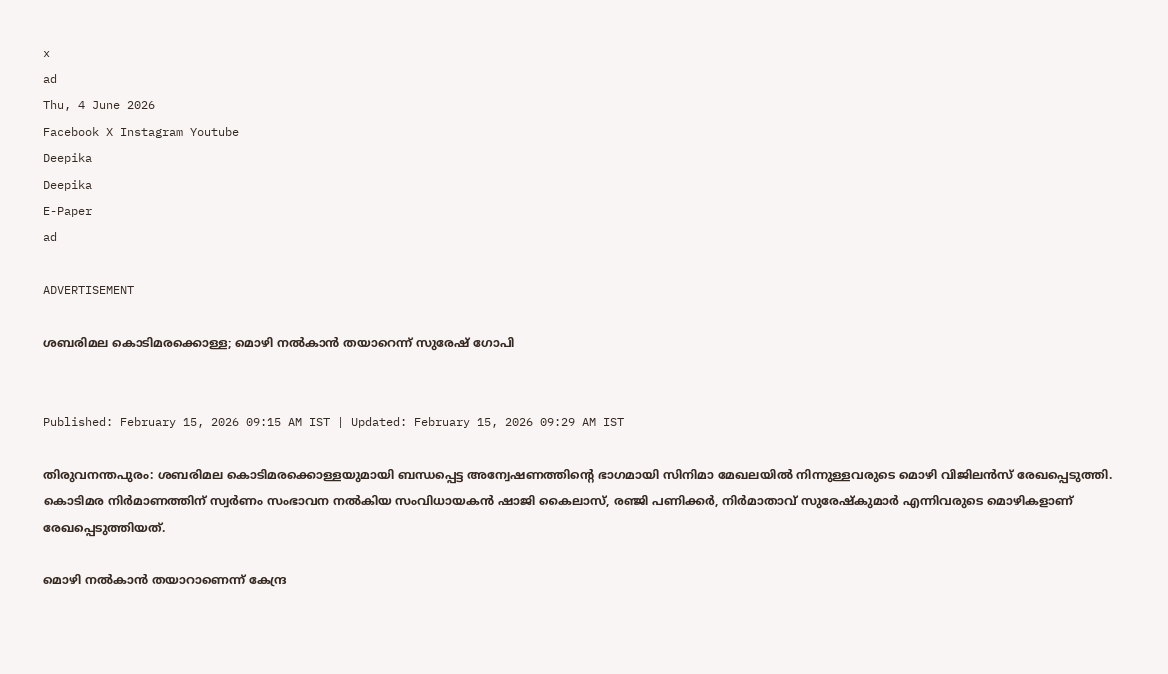x
ad
Thu, 4 June 2026
Facebook X Instagram Youtube
Deepika
Deepika
E-Paper
ad

ADVERTISEMENT

ശബരിമല കൊടിമരക്കൊള്ള; മൊഴി നൽകാൻ തയാറെന്ന് സുരേഷ് ഗോപി


Published: February 15, 2026 09:15 AM IST | Updated: February 15, 2026 09:29 AM IST

തിരുവനന്തപുരം: ശബരിമല കൊടിമരക്കൊള്ളയുമായി ബന്ധപ്പെട്ട അന്വേഷണത്തിന്‍റെ ഭാഗമായി സിനിമാ മേഖലയിൽ നിന്നുള്ളവരുടെ മൊഴി വിജിലൻസ് രേഖപ്പെടുത്തി. കൊടിമര നിര്‍മാണത്തിന് സ്വര്‍ണം സംഭാവന നൽകിയ സംവിധായകൻ ഷാജി കൈലാസ്, രഞ്ജി പണിക്കര്‍, നിര്‍മാതാവ് സുരേഷ്‍കുമാര്‍ എന്നിവരുടെ മൊഴികളാണ് രേഖപ്പെടുത്തിയത്.

മൊഴി നൽകാൻ തയാറാണെന്ന് കേന്ദ്ര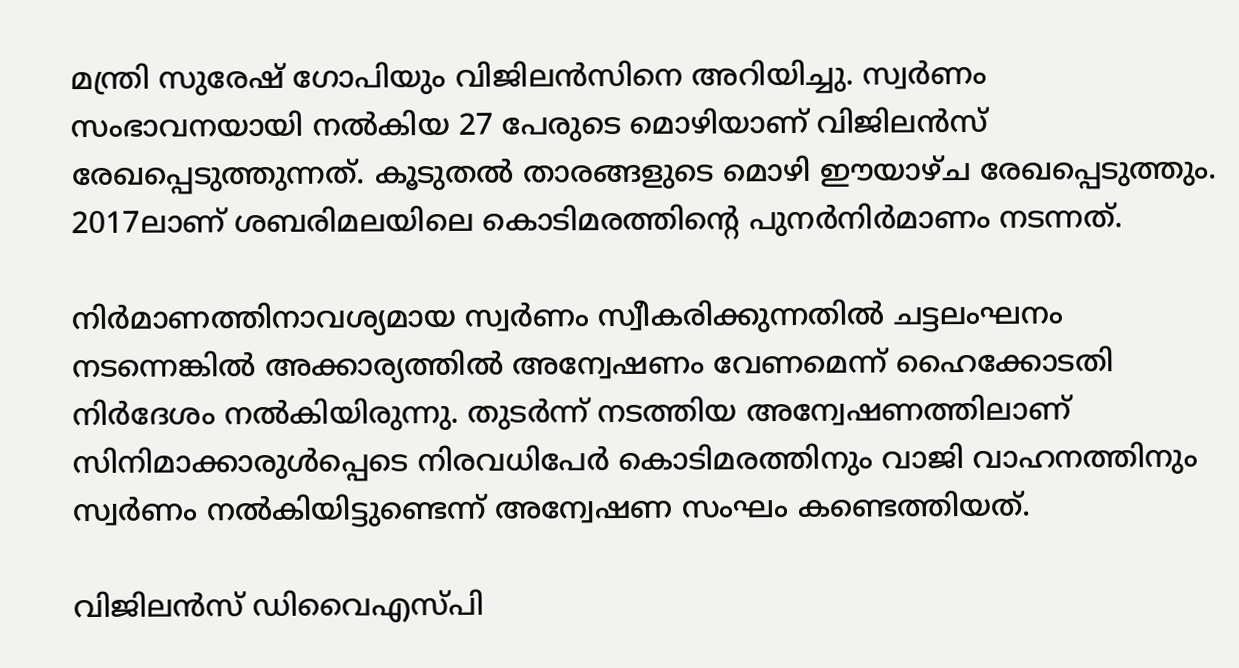മന്ത്രി സുരേഷ് ഗോപിയും വിജിലന്‍സിനെ അറിയിച്ചു. സ്വര്‍ണം സംഭാവനയായി നൽകിയ 27 പേരുടെ മൊഴിയാണ് വിജിലന്‍സ് രേഖപ്പെടുത്തുന്നത്. കൂടുതൽ താരങ്ങളുടെ മൊഴി ഈയാഴ്ച രേഖപ്പെടുത്തും. 2017ലാണ് ശബരിമലയിലെ കൊടിമരത്തിന്‍റെ പുനർനിർമാണം നടന്നത്.

നിർമാണത്തിനാവശ്യമായ സ്വർണം സ്വീകരിക്കുന്നതിൽ ചട്ടലംഘനം നടന്നെങ്കില്‍ അക്കാര്യത്തില്‍ അന്വേഷണം വേണമെന്ന് ഹൈക്കോടതി നിര്‍ദേശം നല്‍കിയിരുന്നു. തുടർന്ന് നടത്തിയ അന്വേഷണത്തിലാണ് സിനിമാക്കാരുള്‍പ്പെടെ നിരവധിപേര്‍ കൊടിമരത്തിനും വാജി വാഹനത്തിനും സ്വര്‍ണം നല്‍കിയിട്ടുണ്ടെന്ന് അന്വേഷണ സംഘം കണ്ടെത്തിയത്.

വിജിലന്‍സ് ഡിവൈഎസ്പി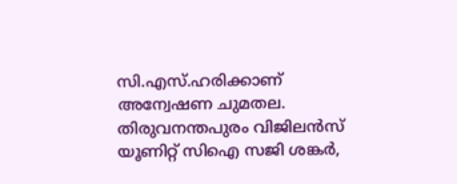സി.എസ്.ഹരിക്കാണ് അന്വേഷണ ചുമതല. തിരുവനന്തപുരം വിജിലന്‍സ് യൂണിറ്റ് സിഐ സജി ശങ്കര്‍,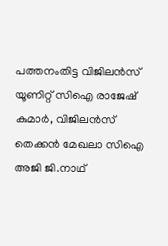പത്തനംതിട്ട വിജിലന്‍സ് യൂണിറ്റ് സിഐ രാജേഷ് കുമാര്‍, വിജിലന്‍സ് തെക്കന്‍ മേഖലാ സിഐ അജി ജി.നാഥ്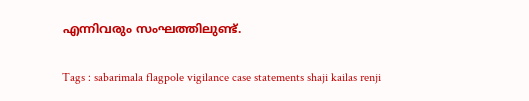എന്നിവരും സംഘത്തിലുണ്ട്.

Tags : sabarimala flagpole vigilance case statements shaji kailas renji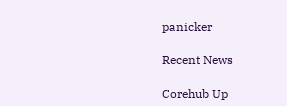panicker

Recent News

Corehub Up